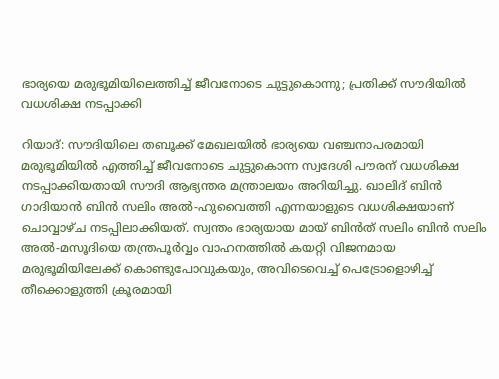ഭാര്യയെ മരുഭൂമിയിലെത്തിച്ച് ജീവനോടെ ചുട്ടുകൊന്നു; പ്രതിക്ക് സൗദിയിൽ വധശിക്ഷ നടപ്പാക്കി

റിയാദ്: സൗദിയിലെ തബൂക്ക് മേഖലയിൽ ഭാര്യയെ വഞ്ചനാപരമായി മരുഭൂമിയിൽ എത്തിച്ച് ജീവനോടെ ചുട്ടുകൊന്ന സ്വദേശി പൗരന് വധശിക്ഷ നടപ്പാക്കിയതായി സൗദി ആഭ്യന്തര മന്ത്രാലയം അറിയിച്ചു. ഖാലിദ് ബിൻ ഗാദിയാൻ ബിൻ സലിം അൽ-ഹുവൈത്തി എന്നയാളുടെ വധശിക്ഷയാണ് ചൊവ്വാഴ്ച നടപ്പിലാക്കിയത്. സ്വന്തം ഭാര്യയായ മായ് ബിൻത് സലിം ബിൻ സലിം അൽ-മസൂദിയെ തന്ത്രപൂർവ്വം വാഹനത്തിൽ കയറ്റി വിജനമായ മരുഭൂമിയിലേക്ക് കൊണ്ടുപോവുകയും, അവിടെവെച്ച് പെട്രോളൊഴിച്ച് തീക്കൊളുത്തി ക്രൂരമായി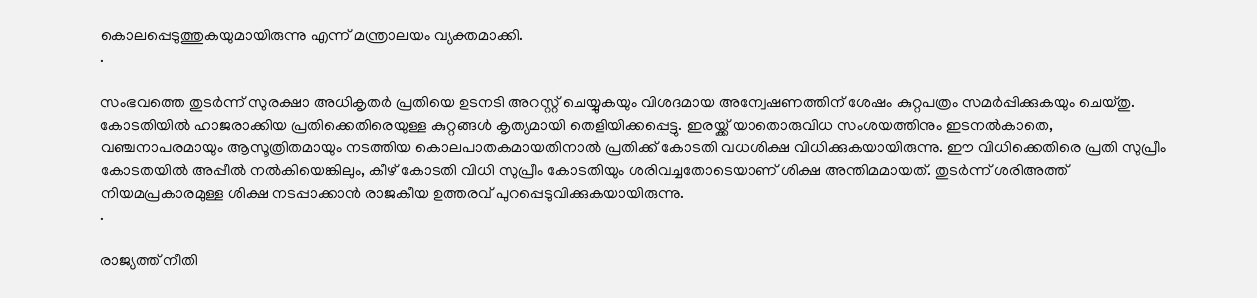കൊലപ്പെടുത്തുകയുമായിരുന്നു എന്ന് മന്ത്രാലയം വ്യക്തമാക്കി.
.

സംഭവത്തെ തുടർന്ന് സുരക്ഷാ അധികൃതർ പ്രതിയെ ഉടനടി അറസ്റ്റ് ചെയ്യുകയും വിശദമായ അന്വേഷണത്തിന് ശേഷം കുറ്റപത്രം സമർപ്പിക്കുകയും ചെയ്തു. കോടതിയിൽ ഹാജരാക്കിയ പ്രതിക്കെതിരെയുള്ള കുറ്റങ്ങൾ കൃത്യമായി തെളിയിക്കപ്പെട്ടു. ഇരയ്ക്ക് യാതൊരുവിധ സംശയത്തിനും ഇടനൽകാതെ, വഞ്ചനാപരമായും ആസൂത്രിതമായും നടത്തിയ കൊലപാതകമായതിനാൽ പ്രതിക്ക് കോടതി വധശിക്ഷ വിധിക്കുകയായിരുന്നു. ഈ വിധിക്കെതിരെ പ്രതി സുപ്രീം കോടതയിൽ അപ്പീൽ നൽകിയെങ്കിലും, കീഴ് കോടതി വിധി സുപ്രീം കോടതിയും ശരിവച്ചതോടെയാണ് ശിക്ഷ അന്തിമമായത്. തുടർന്ന് ശരിഅത്ത് നിയമപ്രകാരമുള്ള ശിക്ഷ നടപ്പാക്കാൻ രാജകീയ ഉത്തരവ് പുറപ്പെടുവിക്കുകയായിരുന്നു.
.

രാജ്യത്ത് നീതി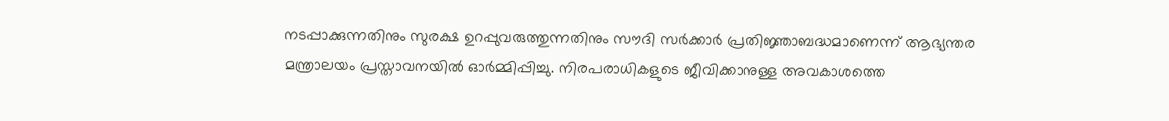നടപ്പാക്കുന്നതിനും സുരക്ഷ ഉറപ്പുവരുത്തുന്നതിനും സൗദി സർക്കാർ പ്രതിജ്ഞാബദ്ധമാണെന്ന് ആഭ്യന്തര മന്ത്രാലയം പ്രസ്താവനയിൽ ഓർമ്മിപ്പിച്ചു. നിരപരാധികളുടെ ജീവിക്കാനുള്ള അവകാശത്തെ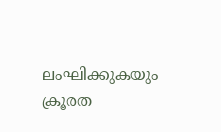ലംഘിക്കുകയും ക്രൂരത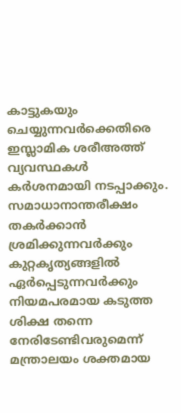കാട്ടുകയും ചെയ്യുന്നവർക്കെതിരെ ഇസ്ലാമിക ശരീഅത്ത് വ്യവസ്ഥകൾ കർശനമായി നടപ്പാക്കും. സമാധാനാന്തരീക്ഷം തകർക്കാൻ ശ്രമിക്കുന്നവർക്കും കുറ്റകൃത്യങ്ങളിൽ ഏർപ്പെടുന്നവർക്കും നിയമപരമായ കടുത്ത ശിക്ഷ തന്നെ നേരിടേണ്ടിവരുമെന്ന് മന്ത്രാലയം ശക്തമായ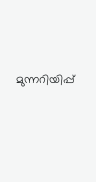മുന്നറിയിപ്പ്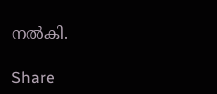നൽകി.

Share